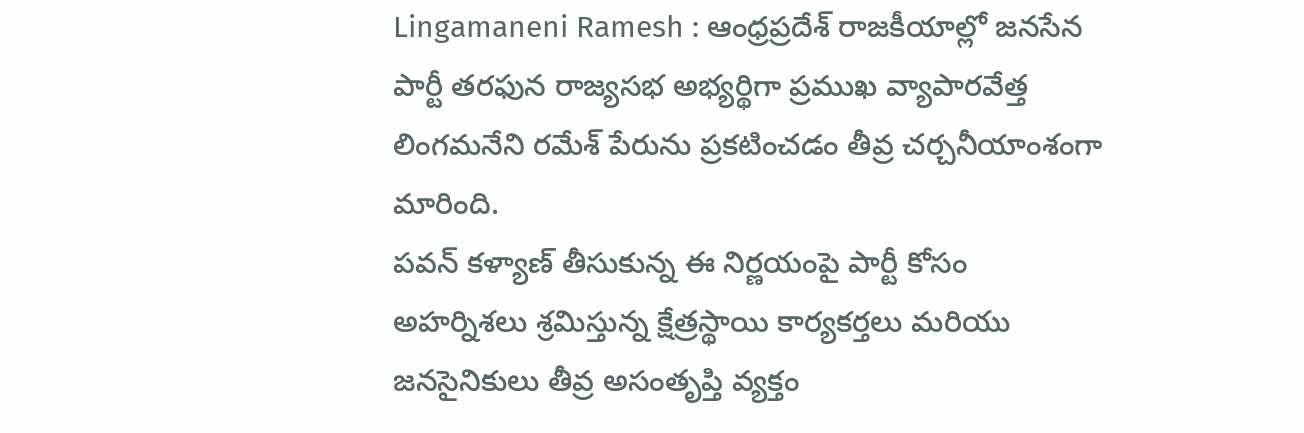Lingamaneni Ramesh : ఆంధ్రప్రదేశ్ రాజకీయాల్లో జనసేన పార్టీ తరఫున రాజ్యసభ అభ్యర్థిగా ప్రముఖ వ్యాపారవేత్త లింగమనేని రమేశ్ పేరును ప్రకటించడం తీవ్ర చర్చనీయాంశంగా మారింది.
పవన్ కళ్యాణ్ తీసుకున్న ఈ నిర్ణయంపై పార్టీ కోసం అహర్నిశలు శ్రమిస్తున్న క్షేత్రస్థాయి కార్యకర్తలు మరియు జనసైనికులు తీవ్ర అసంతృప్తి వ్యక్తం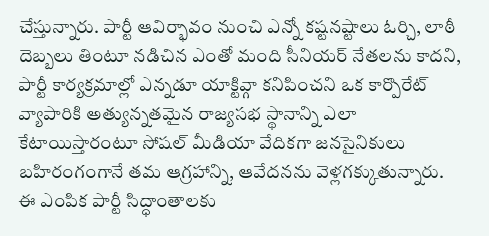చేస్తున్నారు. పార్టీ ఆవిర్భావం నుంచి ఎన్నో కష్టనష్టాలు ఓర్చి, లాఠీ దెబ్బలు తింటూ నడిచిన ఎంతో మంది సీనియర్ నేతలను కాదని, పార్టీ కార్యక్రమాల్లో ఎన్నడూ యాక్టివ్గా కనిపించని ఒక కార్పొరేట్ వ్యాపారికి అత్యున్నతమైన రాజ్యసభ స్థానాన్ని ఎలా కేటాయిస్తారంటూ సోషల్ మీడియా వేదికగా జనసైనికులు బహిరంగంగానే తమ ఆగ్రహాన్ని, ఆవేదనను వెళ్లగక్కుతున్నారు. ఈ ఎంపిక పార్టీ సిద్ధాంతాలకు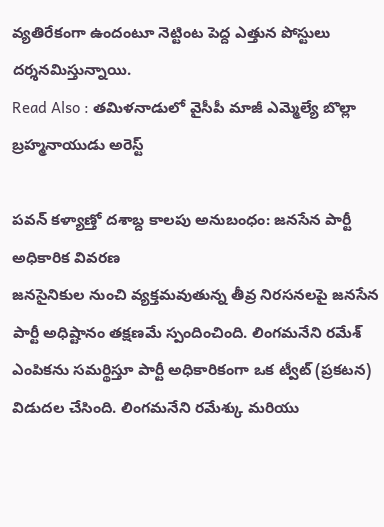వ్యతిరేకంగా ఉందంటూ నెట్టింట పెద్ద ఎత్తున పోస్టులు దర్శనమిస్తున్నాయి.
Read Also : తమిళనాడులో వైసీపీ మాజీ ఎమ్మెల్యే బొల్లా బ్రహ్మనాయుడు అరెస్ట్

పవన్ కళ్యాణ్తో దశాబ్ద కాలపు అనుబంధం: జనసేన పార్టీ అధికారిక వివరణ
జనసైనికుల నుంచి వ్యక్తమవుతున్న తీవ్ర నిరసనలపై జనసేన పార్టీ అధిష్టానం తక్షణమే స్పందించింది. లింగమనేని రమేశ్ ఎంపికను సమర్థిస్తూ పార్టీ అధికారికంగా ఒక ట్వీట్ (ప్రకటన) విడుదల చేసింది. లింగమనేని రమేశ్కు మరియు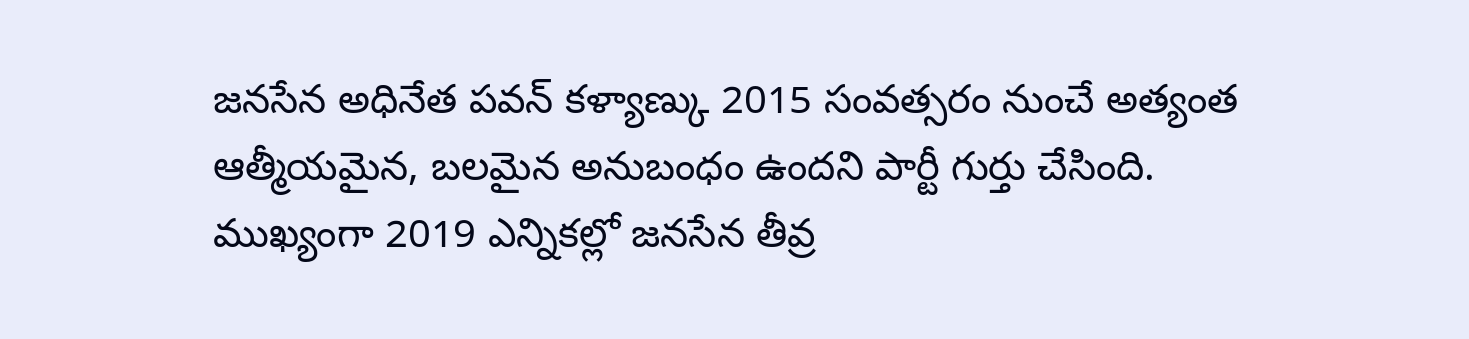జనసేన అధినేత పవన్ కళ్యాణ్కు 2015 సంవత్సరం నుంచే అత్యంత ఆత్మీయమైన, బలమైన అనుబంధం ఉందని పార్టీ గుర్తు చేసింది. ముఖ్యంగా 2019 ఎన్నికల్లో జనసేన తీవ్ర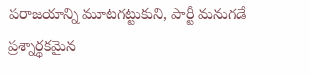పరాజయాన్ని మూటగట్టుకుని, పార్టీ మనుగడే ప్రశ్నార్థకమైన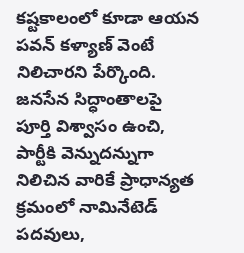కష్టకాలంలో కూడా ఆయన పవన్ కళ్యాణ్ వెంటే నిలిచారని పేర్కొంది. జనసేన సిద్ధాంతాలపై పూర్తి విశ్వాసం ఉంచి, పార్టీకి వెన్నుదన్నుగా నిలిచిన వారికే ప్రాధాన్యత క్రమంలో నామినేటెడ్ పదవులు,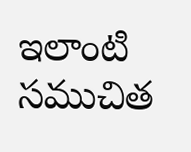ఇలాంటి సముచిత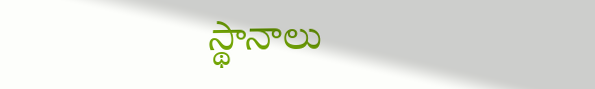స్థానాలు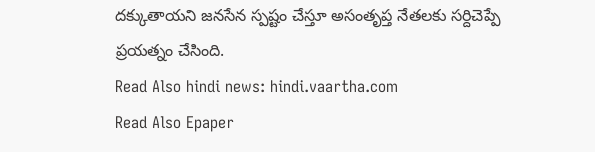దక్కుతాయని జనసేన స్పష్టం చేస్తూ అసంతృప్త నేతలకు సర్దిచెప్పే ప్రయత్నం చేసింది.
Read Also hindi news: hindi.vaartha.com
Read Also Epaper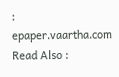: epaper.vaartha.com
Read Also :